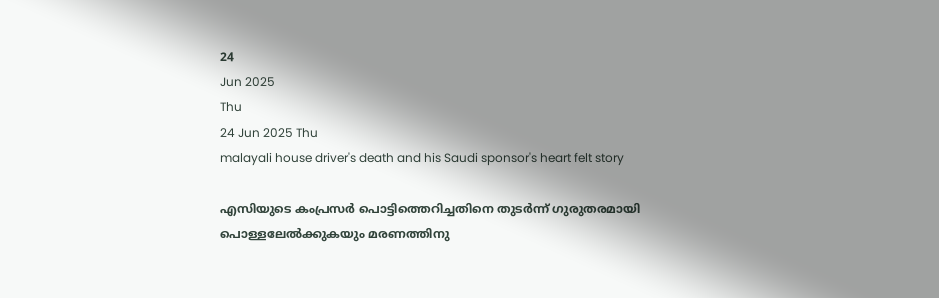24
Jun 2025
Thu
24 Jun 2025 Thu
malayali house driver's death and his Saudi sponsor's heart felt story

എസിയുടെ കംപ്രസര്‍ പൊട്ടിത്തെറിച്ചതിനെ തുടര്‍ന്ന് ഗുരുതരമായി പൊള്ളലേല്‍ക്കുകയും മരണത്തിനു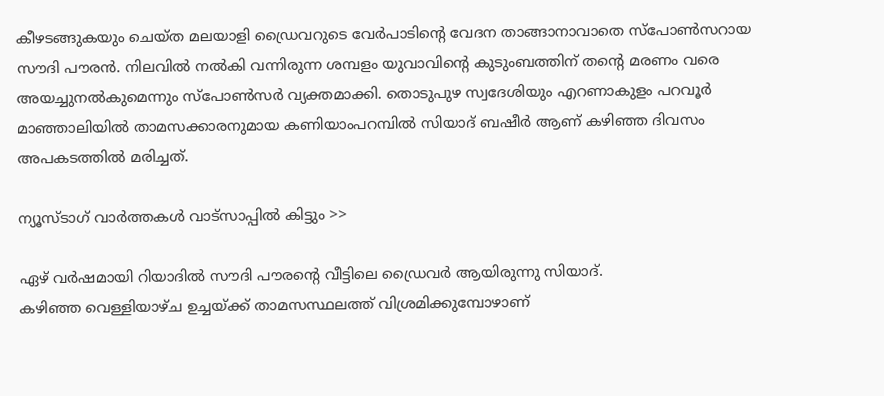കീഴടങ്ങുകയും ചെയ്ത മലയാളി ഡ്രൈവറുടെ വേര്‍പാടിന്റെ വേദന താങ്ങാനാവാതെ സ്‌പോണ്‍സറായ സൗദി പൗരന്‍. നിലവില്‍ നല്‍കി വന്നിരുന്ന ശമ്പളം യുവാവിന്റെ കുടുംബത്തിന് തന്റെ മരണം വരെ അയച്ചുനല്‍കുമെന്നും സ്‌പോണ്‍സര്‍ വ്യക്തമാക്കി. തൊടുപുഴ സ്വദേശിയും എറണാകുളം പറവൂര്‍ മാഞ്ഞാലിയില്‍ താമസക്കാരനുമായ കണിയാംപറമ്പില്‍ സിയാദ് ബഷീര്‍ ആണ് കഴിഞ്ഞ ദിവസം അപകടത്തില്‍ മരിച്ചത്.

ന്യൂസ്ടാഗ് വാര്‍ത്തകള്‍ വാട്‌സാപ്പില്‍ കിട്ടും >>

ഏഴ് വര്‍ഷമായി റിയാദില്‍ സൗദി പൗരന്റെ വീട്ടിലെ ഡ്രൈവര്‍ ആയിരുന്നു സിയാദ്.
കഴിഞ്ഞ വെള്ളിയാഴ്ച ഉച്ചയ്ക്ക് താമസസ്ഥലത്ത് വിശ്രമിക്കുമ്പോഴാണ്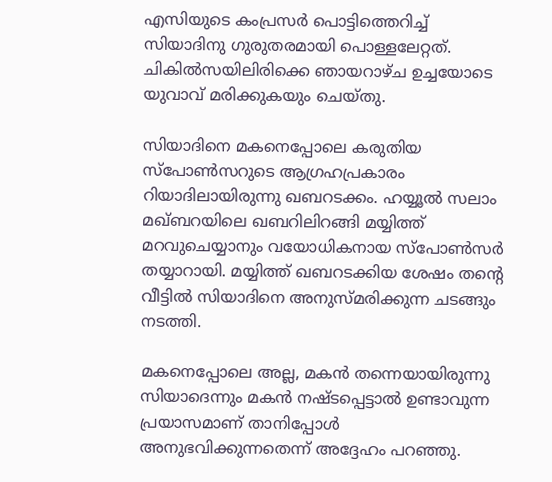എസിയുടെ കംപ്രസര്‍ പൊട്ടിത്തെറിച്ച് സിയാദിനു ഗുരുതരമായി പൊള്ളലേറ്റത്. ചികില്‍സയിലിരിക്കെ ഞായറാഴ്ച ഉച്ചയോടെ യുവാവ് മരിക്കുകയും ചെയ്തു.

സിയാദിനെ മകനെപ്പോലെ കരുതിയ സ്‌പോണ്‍സറുടെ ആഗ്രഹപ്രകാരം റിയാദിലായിരുന്നു ഖബറടക്കം. ഹയ്യൂല്‍ സലാം മഖ്ബറയിലെ ഖബറിലിറങ്ങി മയ്യിത്ത് മറവുചെയ്യാനും വയോധികനായ സ്‌പോണ്‍സര്‍ തയ്യാറായി. മയ്യിത്ത് ഖബറടക്കിയ ശേഷം തന്റെ വീട്ടില്‍ സിയാദിനെ അനുസ്മരിക്കുന്ന ചടങ്ങും നടത്തി.

മകനെപ്പോലെ അല്ല, മകന്‍ തന്നെയായിരുന്നു സിയാദെന്നും മകന്‍ നഷ്ടപ്പെട്ടാല്‍ ഉണ്ടാവുന്ന പ്രയാസമാണ് താനിപ്പോള്‍ അനുഭവിക്കുന്നതെന്ന് അദ്ദേഹം പറഞ്ഞു.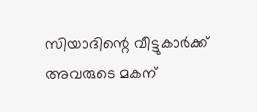സിയാദിന്റെ വീട്ടുകാര്‍ക്ക് അവരുടെ മകന്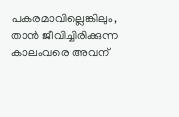പകരമാവില്ലെങ്കിലും, താന്‍ ജീവിച്ചിരിക്കുന്ന കാലംവരെ അവന്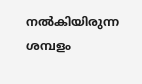നല്‍കിയിരുന്ന ശമ്പളം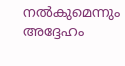നല്‍കുമെന്നും അദ്ദേഹം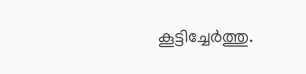കൂട്ടിച്ചേര്‍ത്തു.